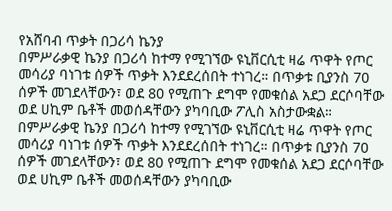የአሸባብ ጥቃት በጋሪሳ ኬንያ
በምሥራቃዊ ኬንያ በጋሪሳ ከተማ የሚገኘው ዩኒቨርሲቲ ዛሬ ጥዋት የጦር መሳሪያ ባነገቱ ሰዎች ጥቃት እንደደረሰበት ተነገረ። በጥቃቱ ቢያንስ 70 ሰዎች መገደላቸውን፣ ወደ 80 የሚጠጉ ደግሞ የመቁሰል አደጋ ደርሶባቸው ወደ ሀኪም ቤቶች መወሰዳቸውን ያካባቢው ፖሊስ አስታውቋል።
በምሥራቃዊ ኬንያ በጋሪሳ ከተማ የሚገኘው ዩኒቨርሲቲ ዛሬ ጥዋት የጦር መሳሪያ ባነገቱ ሰዎች ጥቃት እንደደረሰበት ተነገረ። በጥቃቱ ቢያንስ 70 ሰዎች መገደላቸውን፣ ወደ 80 የሚጠጉ ደግሞ የመቁሰል አደጋ ደርሶባቸው ወደ ሀኪም ቤቶች መወሰዳቸውን ያካባቢው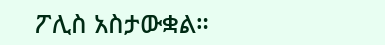ፖሊስ አስታውቋል።